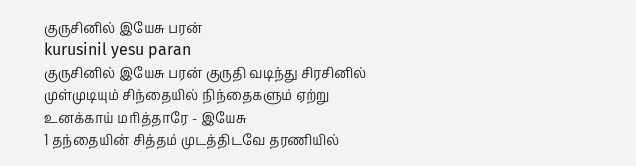குருசினில் இயேசு பரன்
kurusinil yesu paran
குருசினில் இயேசு பரன் குருதி வடிந்து சிரசினில் முள்முடியும் சிந்தையில் நிந்தைகளும் ஏற்று உனக்காய் மரித்தாரே - இயேசு
1 தந்தையின் சித்தம் முடத்திடவே தரணியில்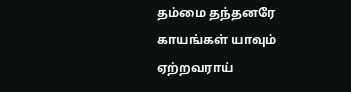தம்மை தந்தனரே காயங்கள் யாவும் ஏற்றவராய்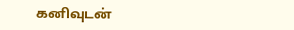கனிவுடன்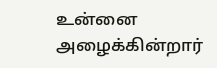உன்னை அழைக்கின்றார்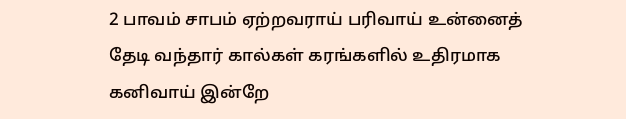2 பாவம் சாபம் ஏற்றவராய் பரிவாய் உன்னைத் தேடி வந்தார் கால்கள் கரங்களில் உதிரமாக கனிவாய் இன்றே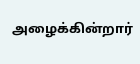அழைக்கின்றார்